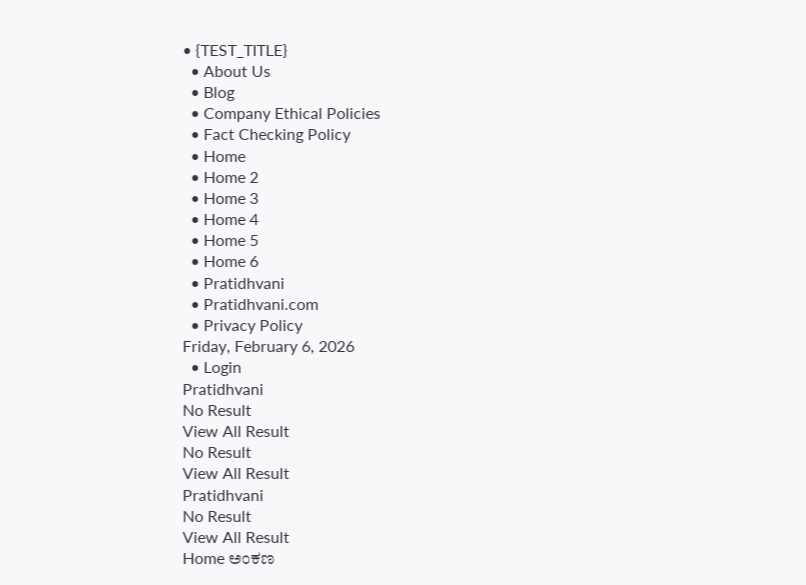• {TEST_TITLE}
  • About Us
  • Blog
  • Company Ethical Policies
  • Fact Checking Policy
  • Home
  • Home 2
  • Home 3
  • Home 4
  • Home 5
  • Home 6
  • Pratidhvani
  • Pratidhvani.com
  • Privacy Policy
Friday, February 6, 2026
  • Login
Pratidhvani
No Result
View All Result
No Result
View All Result
Pratidhvani
No Result
View All Result
Home ಅಂಕಣ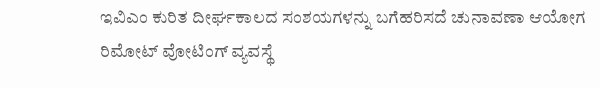ಇವಿಎಂ ಕುರಿತ ದೀರ್ಘಕಾಲದ ಸಂಶಯಗಳನ್ನು ಬಗೆಹರಿಸದೆ ಚುನಾವಣಾ ಆಯೋಗ ರಿಮೋಟ್ ವೋಟಿಂಗ್ ವ್ಯವಸ್ಥೆ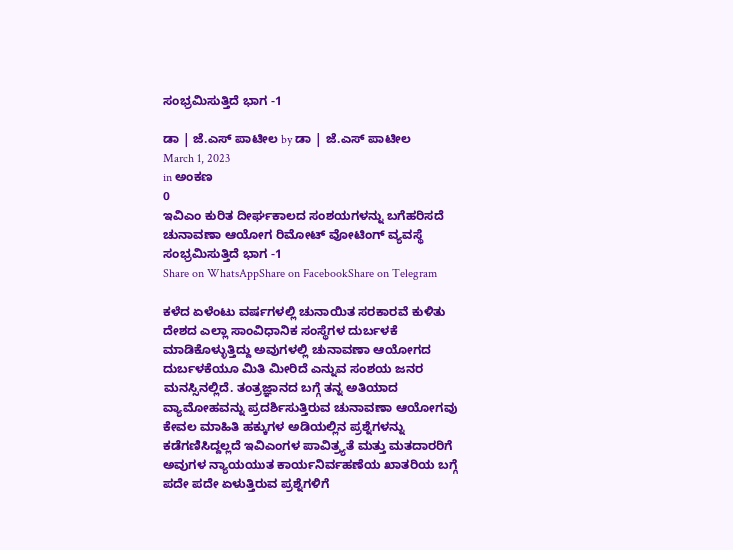ಸಂಭ್ರಮಿಸುತ್ತಿದೆ ಭಾಗ -1

ಡಾ | ಜೆ.ಎಸ್ ಪಾಟೀಲ by ಡಾ | ಜೆ.ಎಸ್ ಪಾಟೀಲ
March 1, 2023
in ಅಂಕಣ
0
ಇವಿಎಂ ಕುರಿತ ದೀರ್ಘಕಾಲದ ಸಂಶಯಗಳನ್ನು ಬಗೆಹರಿಸದೆ ಚುನಾವಣಾ ಆಯೋಗ ರಿಮೋಟ್ ವೋಟಿಂಗ್ ವ್ಯವಸ್ಥೆ ಸಂಭ್ರಮಿಸುತ್ತಿದೆ ಭಾಗ -1
Share on WhatsAppShare on FacebookShare on Telegram

ಕಳೆದ ಏಳೆಂಟು ವರ್ಷಗಳಲ್ಲಿ ಚುನಾಯಿತ ಸರಕಾರವೆ ಕುಳಿತು ದೇಶದ ಎಲ್ಲಾ ಸಾಂವಿಧಾನಿಕ ಸಂಸ್ಥೆಗಳ ದುರ್ಬಳಕೆ ಮಾಡಿಕೊಳ್ಳುತ್ತಿದ್ದು ಅವುಗಳಲ್ಲಿ ಚುನಾವಣಾ ಆಯೋಗದ ದುರ್ಬಳಕೆಯೂ ಮಿತಿ ಮೀರಿದೆ ಎನ್ನುವ ಸಂಶಯ ಜನರ ಮನಸ್ಸಿನಲ್ಲಿದೆ. ತಂತ್ರಜ್ಞಾನದ ಬಗ್ಗೆ ತನ್ನ ಅತಿಯಾದ ವ್ಯಾಮೋಹವನ್ನು ಪ್ರದರ್ಶಿಸುತ್ತಿರುವ ಚುನಾವಣಾ ಆಯೋಗವು ಕೇವಲ ಮಾಹಿತಿ ಹಕ್ಕುಗಳ ಅಡಿಯಲ್ಲಿನ ಪ್ರಶ್ನೆಗಳನ್ನು ಕಡೆಗಣಿಸಿದ್ದಲ್ಲದೆ ಇವಿಎಂಗಳ ಪಾವಿತ್ರ್ಯತೆ ಮತ್ತು ಮತದಾರರಿಗೆ ಅವುಗಳ ನ್ಯಾಯಯುತ ಕಾರ್ಯನಿರ್ವಹಣೆಯ ಖಾತರಿಯ ಬಗ್ಗೆ ಪದೇ ಪದೇ ಏಳುತ್ತಿರುವ ಪ್ರಶ್ನೆಗಳಿಗೆ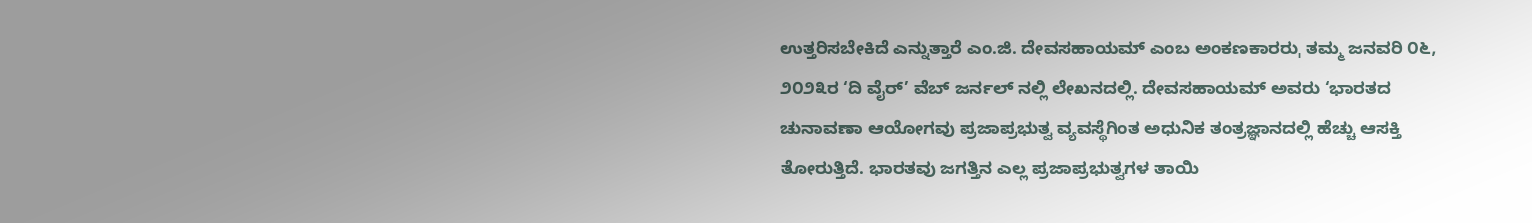ಉತ್ತರಿಸಬೇಕಿದೆ ಎನ್ನುತ್ತಾರೆ ಎಂ.ಜಿ. ದೇವಸಹಾಯಮ್ ಎಂಬ ಅಂಕಣಕಾರರುˌ ತಮ್ಮ ಜನವರಿ ೦೬, ೨೦೨೩ರ ‘ದಿ ವೈರ್’ ವೆಬ್ ಜರ್ನಲ್ ನಲ್ಲಿ ಲೇಖನದಲ್ಲಿ. ದೇವಸಹಾಯಮ್ ಅವರು ‘ಭಾರತದ ಚುನಾವಣಾ ಆಯೋಗವು ಪ್ರಜಾಪ್ರಭುತ್ವ ವ್ಯವಸ್ಥೆಗಿಂತ ಅಧುನಿಕ ತಂತ್ರಜ್ಞಾನದಲ್ಲಿ ಹೆಚ್ಚು ಆಸಕ್ತಿ ತೋರುತ್ತಿದೆ. ಭಾರತವು ಜಗತ್ತಿನ ಎಲ್ಲ ಪ್ರಜಾಪ್ರಭುತ್ವಗಳ ತಾಯಿ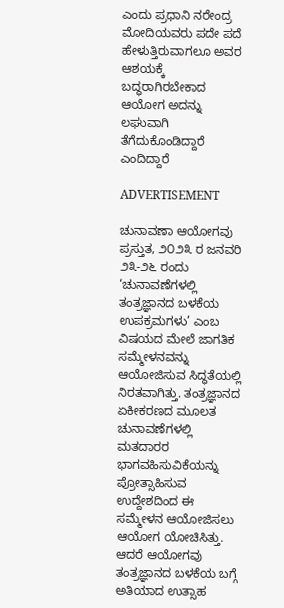ಎಂದು ಪ್ರಧಾನಿ ನರೇಂದ್ರ ಮೋದಿಯವರು ಪದೇ ಪದೆ ಹೇಳುತ್ತಿರುವಾಗಲೂ ಅವರ ಆಶಯಕ್ಕೆ ಬದ್ಧರಾಗಿರಬೇಕಾದ ಆಯೋಗ ಅದನ್ನು ಲಘುವಾಗಿ ತೆಗೆದುಕೊಂಡಿದ್ದಾರೆ ಎಂದಿದ್ದಾರೆ

ADVERTISEMENT

ಚುನಾವಣಾ ಆಯೋಗವು ಪ್ರಸ್ತುತ, ೨೦೨೩ ರ ಜನವರಿ ೨೩-೨೬ ರಂದು ‘ಚುನಾವಣೆಗಳಲ್ಲಿ ತಂತ್ರಜ್ಞಾನದ ಬಳಕೆಯ ಉಪಕ್ರಮಗಳು’ ಎಂಬ ವಿಷಯದ ಮೇಲೆ ಜಾಗತಿಕ ಸಮ್ಮೇಳನವನ್ನು ಆಯೋಜಿಸುವ ಸಿದ್ಧತೆಯಲ್ಲಿ ನಿರತವಾಗಿತ್ತು. ತಂತ್ರಜ್ಞಾನದ ಏಕೀಕರಣದ ಮೂಲತ ಚುನಾವಣೆಗಳಲ್ಲಿ ಮತದಾರರ ಭಾಗವಹಿಸುವಿಕೆಯನ್ನು ಪ್ರೋತ್ಸಾಹಿಸುವ ಉದ್ದೇಶದಿಂದ ಈ ಸಮ್ಮೇಳನ ಆಯೋಜಿಸಲು ಆಯೋಗ ಯೋಚಿಸಿತ್ತು. ಆದರೆ ಆಯೋಗವು ತಂತ್ರಜ್ಞಾನದ ಬಳಕೆಯ ಬಗ್ಗೆ ಅತಿಯಾದ ಉತ್ಸಾಹ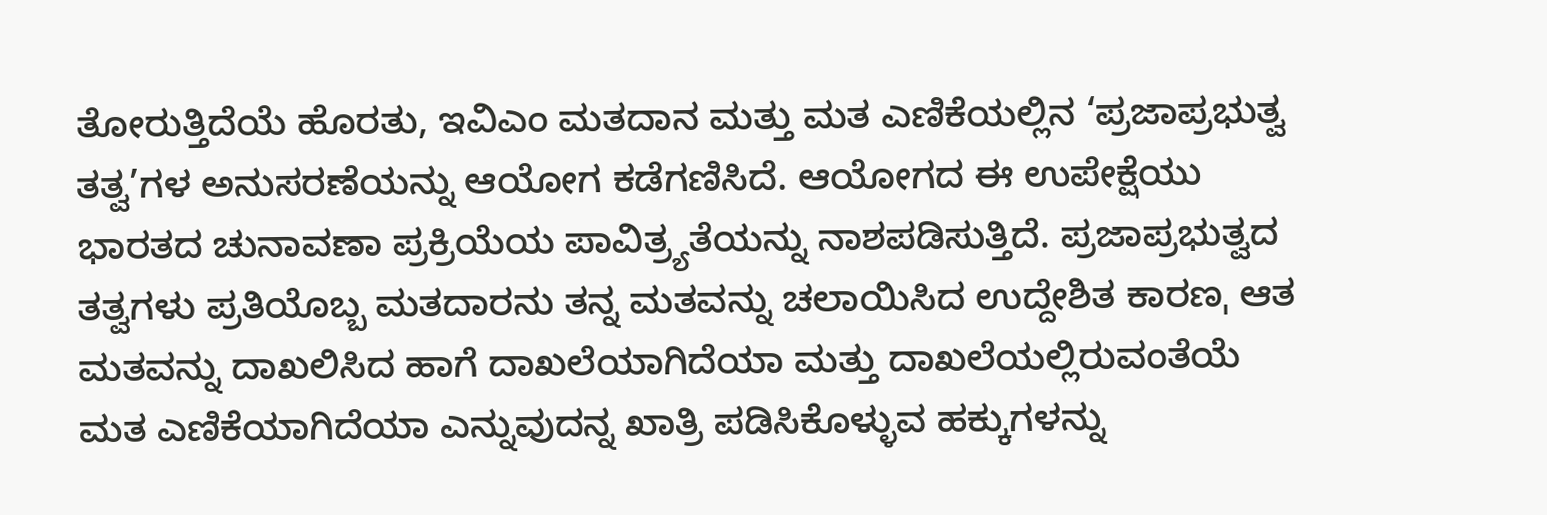ತೋರುತ್ತಿದೆಯೆ ಹೊರತು, ಇವಿಎಂ ಮತದಾನ ಮತ್ತು ಮತ ಎಣಿಕೆಯಲ್ಲಿನ ‘ಪ್ರಜಾಪ್ರಭುತ್ವ ತತ್ವ’ಗಳ ಅನುಸರಣೆಯನ್ನು ಆಯೋಗ ಕಡೆಗಣಿಸಿದೆ. ಆಯೋಗದ ಈ ಉಪೇಕ್ಷೆಯು ಭಾರತದ ಚುನಾವಣಾ ಪ್ರಕ್ರಿಯೆಯ ಪಾವಿತ್ರ್ಯತೆಯನ್ನು ನಾಶಪಡಿಸುತ್ತಿದೆ. ಪ್ರಜಾಪ್ರಭುತ್ವದ ತತ್ವಗಳು ಪ್ರತಿಯೊಬ್ಬ ಮತದಾರನು ತನ್ನ ಮತವನ್ನು ಚಲಾಯಿಸಿದ ಉದ್ದೇಶಿತ ಕಾರಣˌ ಆತ ಮತವನ್ನು ದಾಖಲಿಸಿದ ಹಾಗೆ ದಾಖಲೆಯಾಗಿದೆಯಾ ಮತ್ತು ದಾಖಲೆಯಲ್ಲಿರುವಂತೆಯೆ ಮತ ಎಣಿಕೆಯಾಗಿದೆಯಾ ಎನ್ನುವುದನ್ನ ಖಾತ್ರಿ ಪಡಿಸಿಕೊಳ್ಳುವ ಹಕ್ಕುಗಳನ್ನು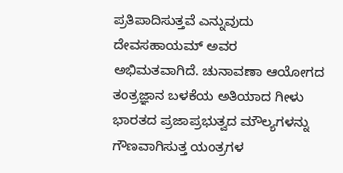ಪ್ರತಿಪಾದಿಸುತ್ತವೆ ಎನ್ನುವುದು ದೇವಸಹಾಯಮ್ ಅವರ ಅಭಿಮತವಾಗಿದೆ. ಚುನಾವಣಾ ಆಯೋಗದ ತಂತ್ರಜ್ಞಾನ ಬಳಕೆಯ ಅತಿಯಾದ ಗೀಳು ಭಾರತದ ಪ್ರಜಾಪ್ರಭುತ್ವದ ಮೌಲ್ಯಗಳನ್ನು ಗೌಣವಾಗಿಸುತ್ತ ಯಂತ್ರಗಳ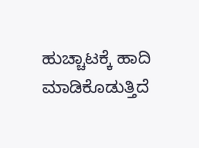ಹುಚ್ಚಾಟಕ್ಕೆ ಹಾದಿ ಮಾಡಿಕೊಡುತ್ತಿದೆ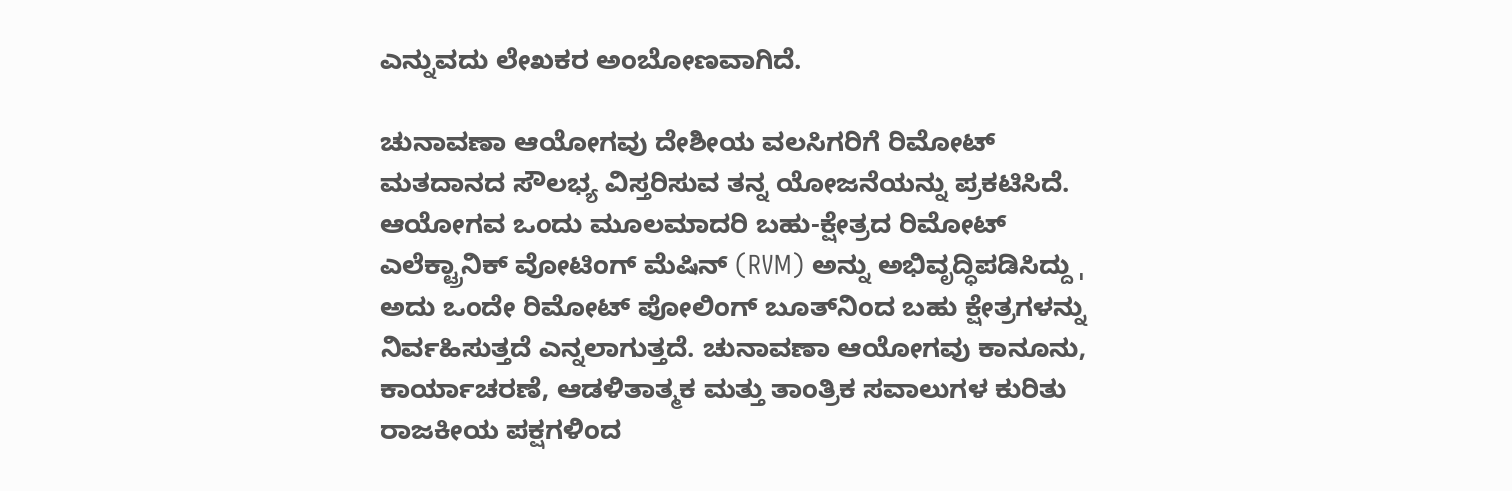ಎನ್ನುವದು ಲೇಖಕರ ಅಂಬೋಣವಾಗಿದೆ.

ಚುನಾವಣಾ ಆಯೋಗವು ದೇಶೀಯ ವಲಸಿಗರಿಗೆ ರಿಮೋಟ್ ಮತದಾನದ ಸೌಲಭ್ಯ ವಿಸ್ತರಿಸುವ ತನ್ನ ಯೋಜನೆಯನ್ನು ಪ್ರಕಟಿಸಿದೆ. ಆಯೋಗವ ಒಂದು ಮೂಲಮಾದರಿ ಬಹು-ಕ್ಷೇತ್ರದ ರಿಮೋಟ್ ಎಲೆಕ್ಟ್ರಾನಿಕ್ ವೋಟಿಂಗ್ ಮೆಷಿನ್ (RVM) ಅನ್ನು ಅಭಿವೃದ್ಧಿಪಡಿಸಿದ್ದು ˌ ಅದು ಒಂದೇ ರಿಮೋಟ್ ಪೋಲಿಂಗ್ ಬೂತ್‌ನಿಂದ ಬಹು ಕ್ಷೇತ್ರಗಳನ್ನು ನಿರ್ವಹಿಸುತ್ತದೆ ಎನ್ನಲಾಗುತ್ತದೆ. ಚುನಾವಣಾ ಆಯೋಗವು ಕಾನೂನು, ಕಾರ್ಯಾಚರಣೆ, ಆಡಳಿತಾತ್ಮಕ ಮತ್ತು ತಾಂತ್ರಿಕ ಸವಾಲುಗಳ ಕುರಿತು ರಾಜಕೀಯ ಪಕ್ಷಗಳಿಂದ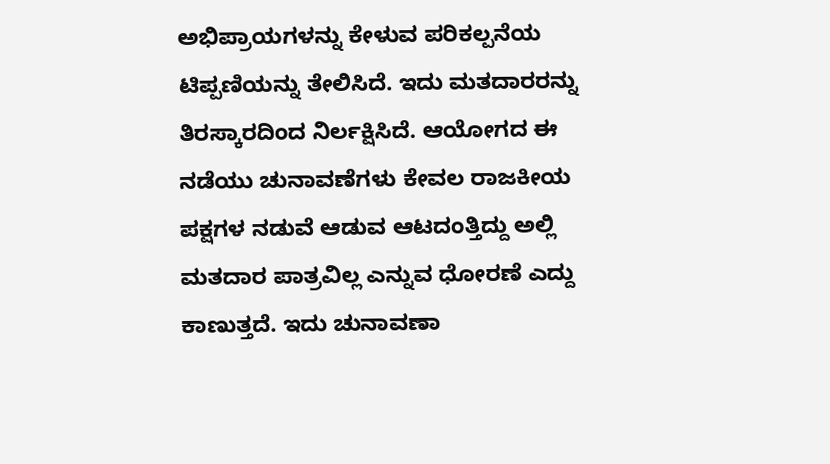ಅಭಿಪ್ರಾಯಗಳನ್ನು ಕೇಳುವ ಪರಿಕಲ್ಪನೆಯ ಟಿಪ್ಪಣಿಯನ್ನು ತೇಲಿಸಿದೆ. ಇದು ಮತದಾರರನ್ನು ತಿರಸ್ಕಾರದಿಂದ ನಿರ್ಲಕ್ಷಿಸಿದೆ. ಆಯೋಗದ ಈ ನಡೆಯು ಚುನಾವಣೆಗಳು ಕೇವಲ ರಾಜಕೀಯ ಪಕ್ಷಗಳ ನಡುವೆ ಆಡುವ ಆಟದಂತ್ತಿದ್ದು ಅಲ್ಲಿ ಮತದಾರ ಪಾತ್ರವಿಲ್ಲ ಎನ್ನುವ ಧೋರಣೆ ಎದ್ದು ಕಾಣುತ್ತದೆ. ಇದು ಚುನಾವಣಾ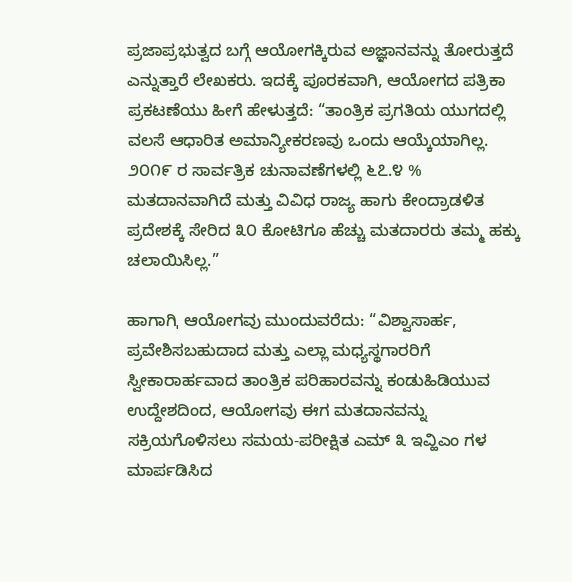ಪ್ರಜಾಪ್ರಭುತ್ವದ ಬಗ್ಗೆ ಆಯೋಗಕ್ಕಿರುವ ಅಜ್ಞಾನವನ್ನು ತೋರುತ್ತದೆ ಎನ್ನುತ್ತಾರೆ ಲೇಖಕರು. ಇದಕ್ಕೆ ಪೂರಕವಾಗಿ, ಆಯೋಗದ ಪತ್ರಿಕಾ ಪ್ರಕಟಣೆಯು ಹೀಗೆ ಹೇಳುತ್ತದೆ: “ತಾಂತ್ರಿಕ ಪ್ರಗತಿಯ ಯುಗದಲ್ಲಿ ವಲಸೆ ಆಧಾರಿತ ಅಮಾನ್ಯೀಕರಣವು ಒಂದು ಆಯ್ಕೆಯಾಗಿಲ್ಲ. ೨೦೧೯ ರ ಸಾರ್ವತ್ರಿಕ ಚುನಾವಣೆಗಳಲ್ಲಿ ೬೭.೪ % ಮತದಾನವಾಗಿದೆ ಮತ್ತು ವಿವಿಧ ರಾಜ್ಯ ಹಾಗು ಕೇಂದ್ರಾಡಳಿತ ಪ್ರದೇಶಕ್ಕೆ ಸೇರಿದ ೩೦ ಕೋಟಿಗೂ ಹೆಚ್ಚು ಮತದಾರರು ತಮ್ಮ ಹಕ್ಕು ಚಲಾಯಿಸಿಲ್ಲ.”

ಹಾಗಾಗಿˌ ಆಯೋಗವು ಮುಂದುವರೆದು: “ವಿಶ್ವಾಸಾರ್ಹ, ಪ್ರವೇಶಿಸಬಹುದಾದ ಮತ್ತು ಎಲ್ಲಾ ಮಧ್ಯಸ್ಥಗಾರರಿಗೆ ಸ್ವೀಕಾರಾರ್ಹವಾದ ತಾಂತ್ರಿಕ ಪರಿಹಾರವನ್ನು ಕಂಡುಹಿಡಿಯುವ ಉದ್ದೇಶದಿಂದ, ಆಯೋಗವು ಈಗ ಮತದಾನವನ್ನು ಸಕ್ರಿಯಗೊಳಿಸಲು ಸಮಯ-ಪರೀಕ್ಷಿತ ಎಮ್ ೩ ಇವ್ಹಿಎಂ ಗಳ ಮಾರ್ಪಡಿಸಿದ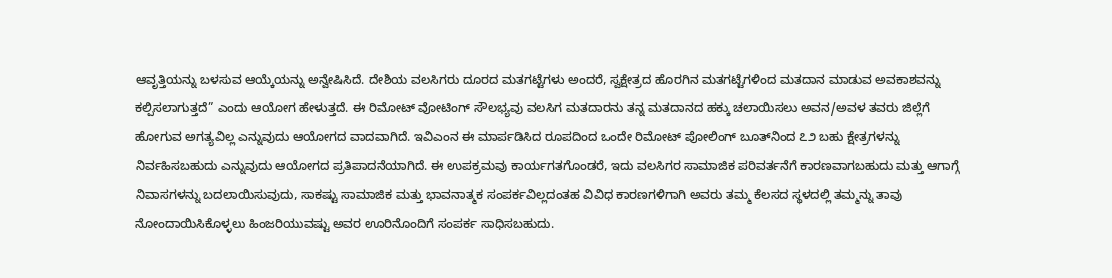ಆವೃತ್ತಿಯನ್ನು ಬಳಸುವ ಆಯ್ಕೆಯನ್ನು ಅನ್ವೇಷಿಸಿದೆ. ದೇಶಿಯ ವಲಸಿಗರು ದೂರದ ಮತಗಟ್ಟೆಗಳು ಅಂದರೆ, ಸ್ವಕ್ಷೇತ್ರದ ಹೊರಗಿನ ಮತಗಟ್ಟೆಗಳಿಂದ ಮತದಾನ ಮಾಡುವ ಅವಕಾಶವನ್ನು ಕಲ್ಪಿಸಲಾಗುತ್ತದೆ” ಎಂದು ಆಯೋಗ ಹೇಳುತ್ತದೆ. ಈ ರಿಮೋಟ್ ವೋಟಿಂಗ್ ಸೌಲಭ್ಯವು ವಲಸಿಗ ಮತದಾರನು ತನ್ನ ಮತದಾನದ ಹಕ್ಕು ಚಲಾಯಿಸಲು ಅವನ/ಅವಳ ತವರು ಜಿಲ್ಲೆಗೆ ಹೋಗುವ ಅಗತ್ಯವಿಲ್ಲ ಎನ್ನುವುದು ಆಯೋಗದ ವಾದವಾಗಿದೆ. ಇವಿಎಂನ ಈ ಮಾರ್ಪಡಿಸಿದ ರೂಪದಿಂದ ಒಂದೇ ರಿಮೋಟ್ ಪೋಲಿಂಗ್ ಬೂತ್‌ನಿಂದ ೭೨ ಬಹು ಕ್ಷೇತ್ರಗಳನ್ನು ನಿರ್ವಹಿಸಬಹುದು ಎನ್ನುವುದು ಆಯೋಗದ ಪ್ರತಿಪಾದನೆಯಾಗಿದೆ. ಈ ಉಪಕ್ರಮವು ಕಾರ್ಯಗತಗೊಂಡರೆ, ಇದು ವಲಸಿಗರ ಸಾಮಾಜಿಕ ಪರಿವರ್ತನೆಗೆ ಕಾರಣವಾಗಬಹುದು ಮತ್ತು ಆಗಾಗ್ಗೆ ನಿವಾಸಗಳನ್ನು ಬದಲಾಯಿಸುವುದು, ಸಾಕಷ್ಟು ಸಾಮಾಜಿಕ ಮತ್ತು ಭಾವನಾತ್ಮಕ ಸಂಪರ್ಕವಿಲ್ಲದಂತಹ ವಿವಿಧ ಕಾರಣಗಳಿಗಾಗಿ ಅವರು ತಮ್ಮ ಕೆಲಸದ ಸ್ಥಳದಲ್ಲಿ ತಮ್ಮನ್ನು ತಾವು ನೋಂದಾಯಿಸಿಕೊಳ್ಳಲು ಹಿಂಜರಿಯುವಷ್ಟು ಅವರ ಊರಿನೊಂದಿಗೆ ಸಂಪರ್ಕ ಸಾಧಿಸಬಹುದು.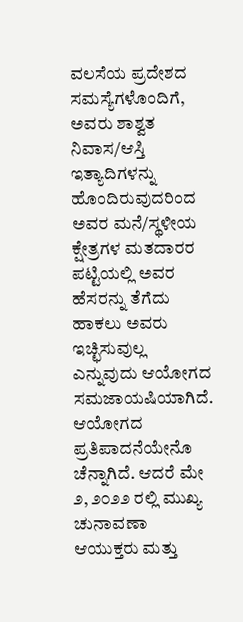ವಲಸೆಯ ಪ್ರದೇಶದ ಸಮಸ್ಯೆಗಳೊಂದಿಗೆ, ಅವರು ಶಾಶ್ವತ ನಿವಾಸ/ಆಸ್ತಿ ಇತ್ಯಾದಿಗಳನ್ನು ಹೊಂದಿರುವುದರಿಂದ ಅವರ ಮನೆ/ಸ್ಥಳೀಯ ಕ್ಷೇತ್ರಗಳ ಮತದಾರರ ಪಟ್ಟಿಯಲ್ಲಿ ಅವರ ಹೆಸರನ್ನು ತೆಗೆದು ಹಾಕಲು ಅವರು ಇಚ್ಛಿಸುವುಲ್ಲ ಎನ್ನುವುದು ಆಯೋಗದ ಸಮಜಾಯಷಿಯಾಗಿದೆ. ಆಯೋಗದ ಪ್ರತಿಪಾದನೆಯೇನೊ ಚೆನ್ನಾಗಿದೆ. ಆದರೆ ಮೇ ೨, ೨೦೨೨ ರಲ್ಲಿ ಮುಖ್ಯ ಚುನಾವಣಾ ಆಯುಕ್ತರು ಮತ್ತು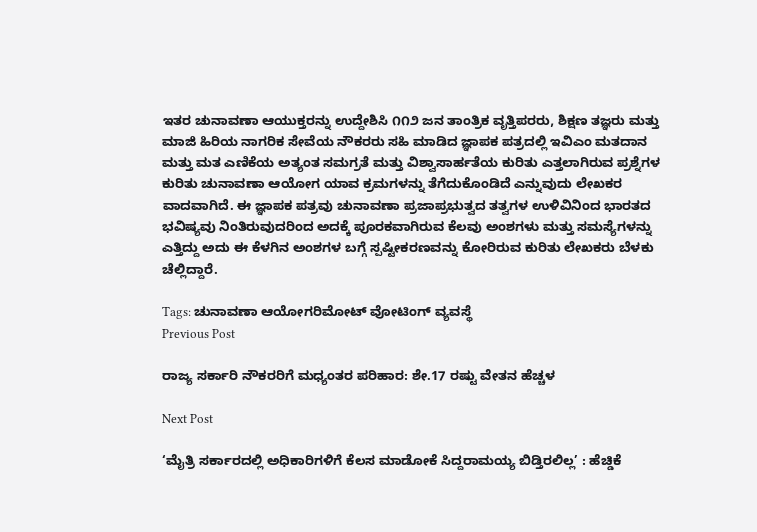ಇತರ ಚುನಾವಣಾ ಆಯುಕ್ತರನ್ನು ಉದ್ದೇಶಿಸಿ ೧೧೨ ಜನ ತಾಂತ್ರಿಕ ವೃತ್ತಿಪರರು, ಶಿಕ್ಷಣ ತಜ್ಞರು ಮತ್ತು ಮಾಜಿ ಹಿರಿಯ ನಾಗರಿಕ ಸೇವೆಯ ನೌಕರರು ಸಹಿ ಮಾಡಿದ ಜ್ಞಾಪಕ ಪತ್ರದಲ್ಲಿ ಇವಿಎಂ ಮತದಾನ ಮತ್ತು ಮತ ಎಣಿಕೆಯ ಅತ್ಯಂತ ಸಮಗ್ರತೆ ಮತ್ತು ವಿಶ್ವಾಸಾರ್ಹತೆಯ ಕುರಿತು ಎತ್ತಲಾಗಿರುವ ಪ್ರಶ್ನೆಗಳ ಕುರಿತು ಚುನಾವಣಾ ಆಯೋಗ ಯಾವ ಕ್ರಮಗಳನ್ನು ತೆಗೆದುಕೊಂಡಿದೆ ಎನ್ನುವುದು ಲೇಖಕರ ವಾದವಾಗಿದೆ. ಈ ಜ್ಞಾಪಕ ಪತ್ರವು ಚುನಾವಣಾ ಪ್ರಜಾಪ್ರಭುತ್ವದ ತತ್ವಗಳ ಉಳಿವಿನಿಂದ ಭಾರತದ ಭವಿಷ್ಯವು ನಿಂತಿರುವುದರಿಂದ ಅದಕ್ಕೆ ಪೂರಕವಾಗಿರುವ ಕೆಲವು ಅಂಶಗಳು ಮತ್ತು ಸಮಸ್ಯೆಗಳನ್ನು ಎತ್ತಿದ್ದು ಅದು ಈ ಕೆಳಗಿನ ಅಂಶಗಳ ಬಗ್ಗೆ ಸ್ಪಷ್ಟೀಕರಣವನ್ನು ಕೋರಿರುವ ಕುರಿತು ಲೇಖಕರು ಬೆಳಕು ಚೆಲ್ಲಿದ್ದಾರೆ.

Tags: ಚುನಾವಣಾ ಆಯೋಗರಿಮೋಟ್ ವೋಟಿಂಗ್ ವ್ಯವಸ್ಥೆ
Previous Post

ರಾಜ್ಯ ಸರ್ಕಾರಿ ನೌಕರರಿಗೆ ಮಧ್ಯಂತರ ಪರಿಹಾರ: ಶೇ.17 ರಷ್ಟು ವೇತನ ಹೆಚ್ಚಳ

Next Post

‘ಮೈತ್ರಿ ಸರ್ಕಾರದಲ್ಲಿ ಅಧಿಕಾರಿಗಳಿಗೆ ಕೆಲಸ ಮಾಡೋಕೆ ಸಿದ್ದರಾಮಯ್ಯ ಬಿಡ್ತಿರಲಿಲ್ಲ’ : ಹೆಚ್ಡಿಕೆ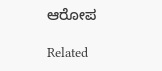ಆರೋಪ

Related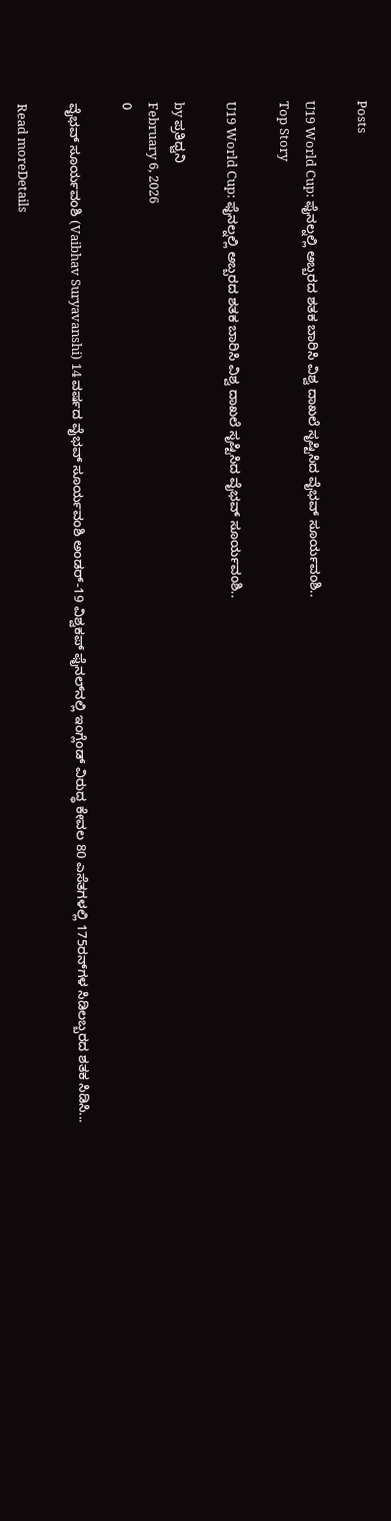Posts

U19 World Cup: ಫೈನಲ್ನಲ್ಲಿ ಅಬ್ಬರದ ಶತಕ ಬಾರಿಸಿ ವಿಶ್ವ ದಾಖಲೆ ಸೃಷ್ಟಿಸಿದ ವೈಭವ್ ಸೂರ್ಯವಂಶಿ..
Top Story

U19 World Cup: ಫೈನಲ್ನಲ್ಲಿ ಅಬ್ಬರದ ಶತಕ ಬಾರಿಸಿ ವಿಶ್ವ ದಾಖಲೆ ಸೃಷ್ಟಿಸಿದ ವೈಭವ್ ಸೂರ್ಯವಂಶಿ..

by ಪ್ರತಿಧ್ವನಿ
February 6, 2026
0

ವೈಭವ್ ಸೂರ್ಯವಂಶಿ (Vaibhav Suryavanshi) 14 ವರ್ಷದ ವೈಭವ್ ಸೂರ್ಯವಂಶಿ ಅಂಡರ್-19 ವಿಶ್ವಕಪ್ ಫೈನಲ್‌ನಲ್ಲಿ ಇಂಗ್ಲೆಂಡ್ ವಿರುದ್ಧ ಕೇವಲ 80 ಎಸೆತಗಳಲ್ಲಿ 175ರನ್‌ಗಳ ಸಿಡಿಲಬ್ಬರದ ಶತಕ ಸಿಡಿಸಿ...

Read moreDetails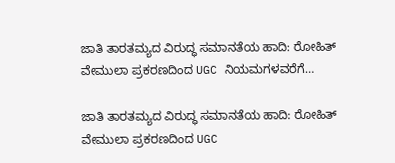ಜಾತಿ ತಾರತಮ್ಯದ ವಿರುದ್ಧ ಸಮಾನತೆಯ ಹಾದಿ: ರೋಹಿತ್ ವೇಮುಲಾ ಪ್ರಕರಣದಿಂದ UGC ನಿಯಮಗಳವರೆಗೆ…

ಜಾತಿ ತಾರತಮ್ಯದ ವಿರುದ್ಧ ಸಮಾನತೆಯ ಹಾದಿ: ರೋಹಿತ್ ವೇಮುಲಾ ಪ್ರಕರಣದಿಂದ UGC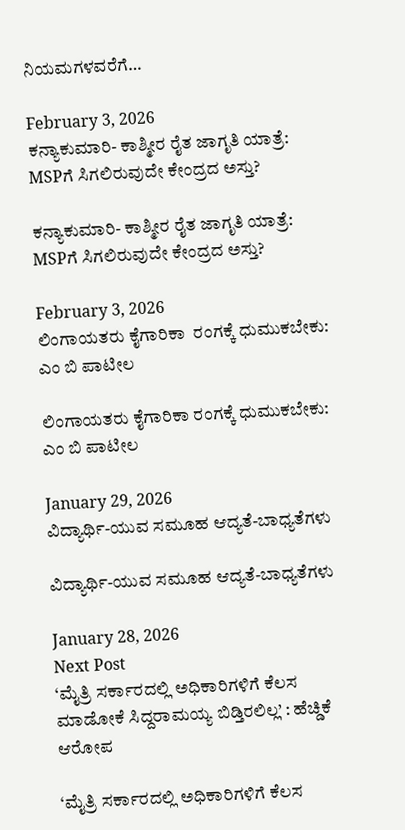ನಿಯಮಗಳವರೆಗೆ…

February 3, 2026
ಕನ್ಯಾಕುಮಾರಿ- ಕಾಶ್ಮೀರ ರೈತ ಜಾಗೃತಿ ಯಾತ್ರೆ: MSPಗೆ ಸಿಗಲಿರುವುದೇ ಕೇಂದ್ರದ ಅಸ್ತು?

ಕನ್ಯಾಕುಮಾರಿ- ಕಾಶ್ಮೀರ ರೈತ ಜಾಗೃತಿ ಯಾತ್ರೆ: MSPಗೆ ಸಿಗಲಿರುವುದೇ ಕೇಂದ್ರದ ಅಸ್ತು?

February 3, 2026
ಲಿಂಗಾಯತರು ಕೈಗಾರಿಕಾ  ರಂಗಕ್ಕೆ ಧುಮುಕಬೇಕು: ಎಂ ಬಿ ಪಾಟೀಲ

ಲಿಂಗಾಯತರು ಕೈಗಾರಿಕಾ ರಂಗಕ್ಕೆ ಧುಮುಕಬೇಕು: ಎಂ ಬಿ ಪಾಟೀಲ

January 29, 2026
ವಿದ್ಯಾರ್ಥಿ-ಯುವ ಸಮೂಹ ಆದ್ಯತೆ-ಬಾಧ್ಯತೆಗಳು

ವಿದ್ಯಾರ್ಥಿ-ಯುವ ಸಮೂಹ ಆದ್ಯತೆ-ಬಾಧ್ಯತೆಗಳು

January 28, 2026
Next Post
‘ಮೈತ್ರಿ ಸರ್ಕಾರದಲ್ಲಿ ಅಧಿಕಾರಿಗಳಿಗೆ ಕೆಲಸ ಮಾಡೋಕೆ ಸಿದ್ದರಾಮಯ್ಯ ಬಿಡ್ತಿರಲಿಲ್ಲ’ : ಹೆಚ್ಡಿಕೆ ಆರೋಪ

‘ಮೈತ್ರಿ ಸರ್ಕಾರದಲ್ಲಿ ಅಧಿಕಾರಿಗಳಿಗೆ ಕೆಲಸ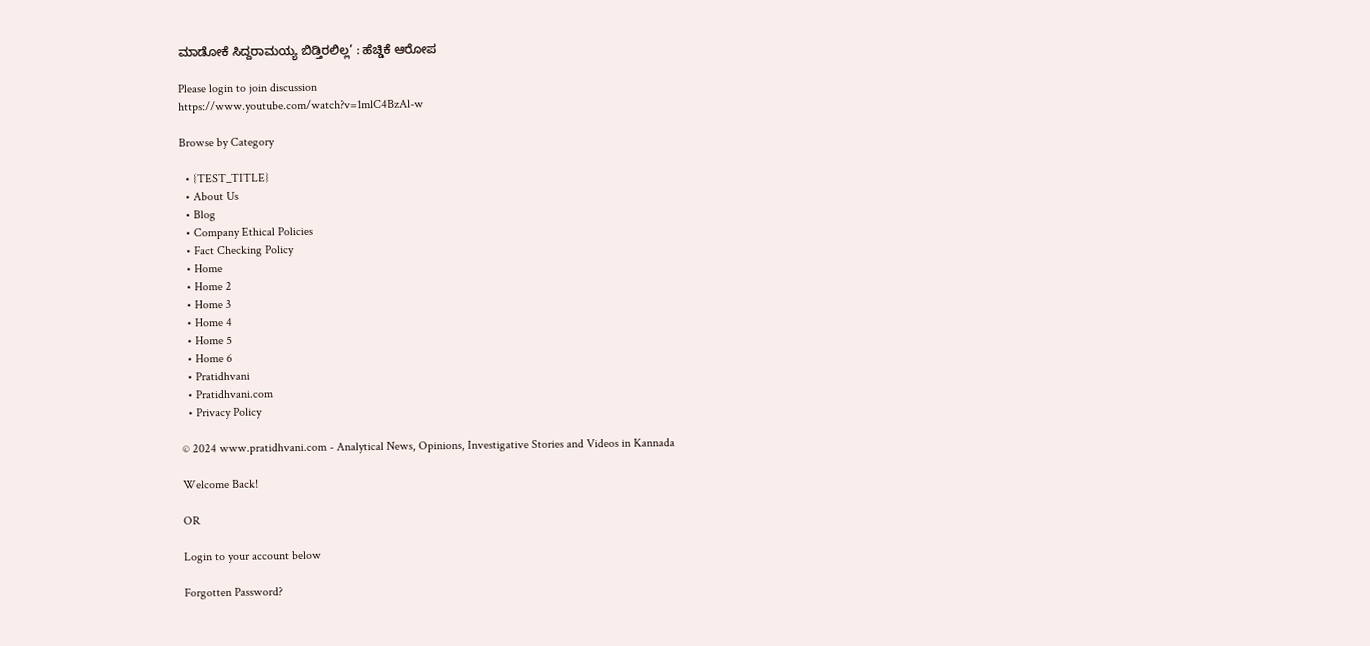ಮಾಡೋಕೆ ಸಿದ್ದರಾಮಯ್ಯ ಬಿಡ್ತಿರಲಿಲ್ಲ’ : ಹೆಚ್ಡಿಕೆ ಆರೋಪ

Please login to join discussion
https://www.youtube.com/watch?v=1mlC4BzAl-w

Browse by Category

  • {TEST_TITLE}
  • About Us
  • Blog
  • Company Ethical Policies
  • Fact Checking Policy
  • Home
  • Home 2
  • Home 3
  • Home 4
  • Home 5
  • Home 6
  • Pratidhvani
  • Pratidhvani.com
  • Privacy Policy

© 2024 www.pratidhvani.com - Analytical News, Opinions, Investigative Stories and Videos in Kannada

Welcome Back!

OR

Login to your account below

Forgotten Password?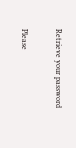Retrieve your password

Please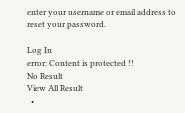enter your username or email address to reset your password.

Log In
error: Content is protected !!
No Result
View All Result
  •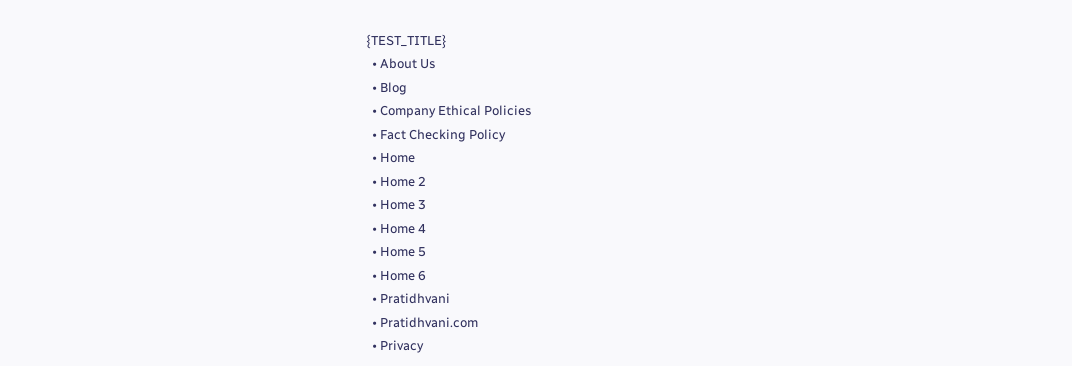{TEST_TITLE}
  • About Us
  • Blog
  • Company Ethical Policies
  • Fact Checking Policy
  • Home
  • Home 2
  • Home 3
  • Home 4
  • Home 5
  • Home 6
  • Pratidhvani
  • Pratidhvani.com
  • Privacy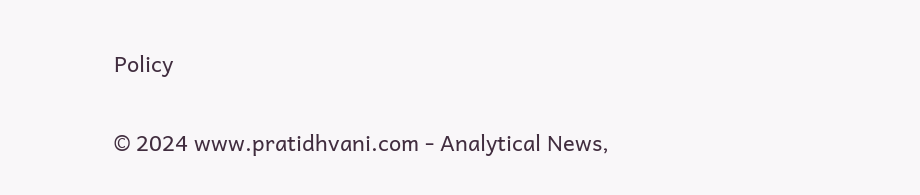Policy

© 2024 www.pratidhvani.com - Analytical News,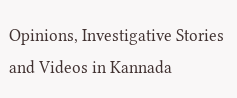Opinions, Investigative Stories and Videos in Kannada